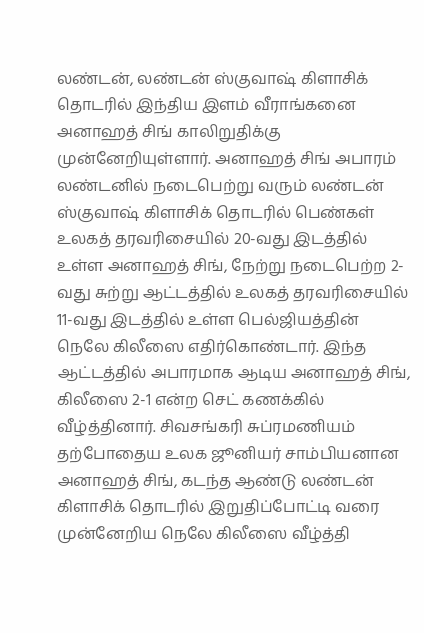லண்டன், லண்டன் ஸ்குவாஷ் கிளாசிக் தொடரில் இந்திய இளம் வீராங்கனை அனாஹத் சிங் காலிறுதிக்கு முன்னேறியுள்ளார். அனாஹத் சிங் அபாரம் லண்டனில் நடைபெற்று வரும் லண்டன் ஸ்குவாஷ் கிளாசிக் தொடரில் பெண்கள் உலகத் தரவரிசையில் 20-வது இடத்தில் உள்ள அனாஹத் சிங், நேற்று நடைபெற்ற 2-வது சுற்று ஆட்டத்தில் உலகத் தரவரிசையில் 11-வது இடத்தில் உள்ள பெல்ஜியத்தின் நெலே கிலீஸை எதிர்கொண்டார். இந்த ஆட்டத்தில் அபாரமாக ஆடிய அனாஹத் சிங், கிலீஸை 2-1 என்ற செட் கணக்கில் வீழ்த்தினார். சிவசங்கரி சுப்ரமணியம் தற்போதைய உலக ஜூனியர் சாம்பியனான அனாஹத் சிங், கடந்த ஆண்டு லண்டன் கிளாசிக் தொடரில் இறுதிப்போட்டி வரை முன்னேறிய நெலே கிலீஸை வீழ்த்தி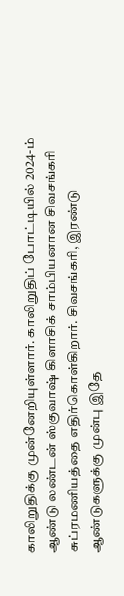காலிறுதிக்கு முன்னேறியுள்ளார். காலிறுதிப் போட்டியில் 2024-ம் ஆண்டு லண்டன் ஸ்குவாஷ் கிளாசிக் சாம்பியனான சிவசங்கரி சுப்ரமணியத்தை எதிர்கொள்கிறார். சிவசங்கரி, இரண்டு ஆண்டுகளுக்கு முன்பு இதே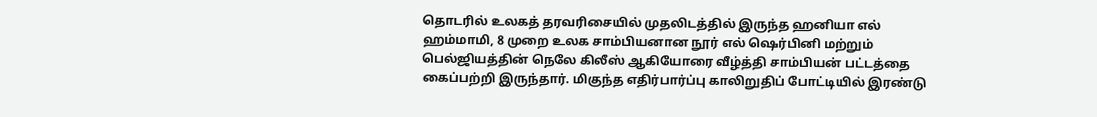தொடரில் உலகத் தரவரிசையில் முதலிடத்தில் இருந்த ஹனியா எல் ஹம்மாமி, 8 முறை உலக சாம்பியனான நூர் எல் ஷெர்பினி மற்றும் பெல்ஜியத்தின் நெலே கிலீஸ் ஆகியோரை வீழ்த்தி சாம்பியன் பட்டத்தை கைப்பற்றி இருந்தார். மிகுந்த எதிர்பார்ப்பு காலிறுதிப் போட்டியில் இரண்டு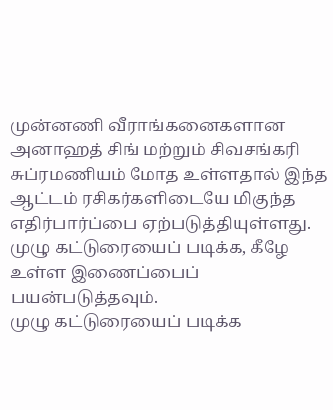முன்னணி வீராங்கனைகளான அனாஹத் சிங் மற்றும் சிவசங்கரி சுப்ரமணியம் மோத உள்ளதால் இந்த ஆட்டம் ரசிகர்களிடையே மிகுந்த எதிர்பார்ப்பை ஏற்படுத்தியுள்ளது. முழு கட்டுரையைப் படிக்க, கீழே உள்ள இணைப்பைப் பயன்படுத்தவும்.
முழு கட்டுரையைப் படிக்க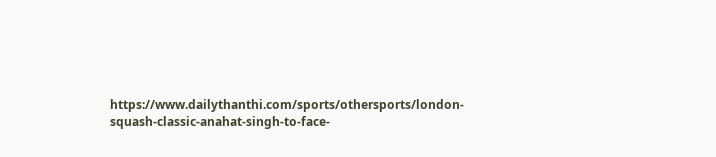https://www.dailythanthi.com/sports/othersports/london-squash-classic-anahat-singh-to-face-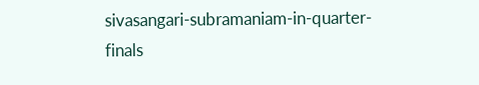sivasangari-subramaniam-in-quarter-finals